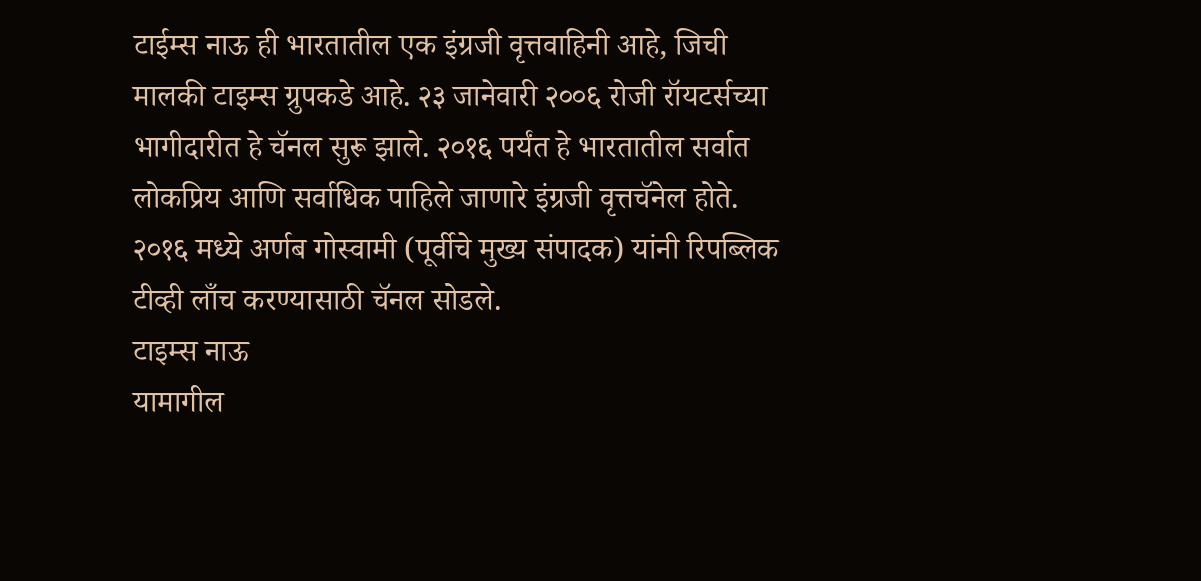टाईम्स नाऊ ही भारतातील एक इंग्रजी वृत्तवाहिनी आहे, जिची मालकी टाइम्स ग्रुपकडे आहे. २३ जानेवारी २००६ रोजी रॉयटर्सच्या भागीदारीत हे चॅनल सुरू झाले. २०१६ पर्यंत हे भारतातील सर्वात लोकप्रिय आणि सर्वाधिक पाहिले जाणारे इंग्रजी वृत्तचॅनेल होते.
२०१६ मध्ये अर्णब गोस्वामी (पूर्वीचे मुख्य संपादक) यांनी रिपब्लिक टीव्ही लाँच करण्यासाठी चॅनल सोडले.
टाइम्स नाऊ
यामागील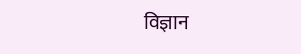विज्ञान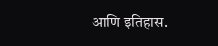आणि इतिहास.